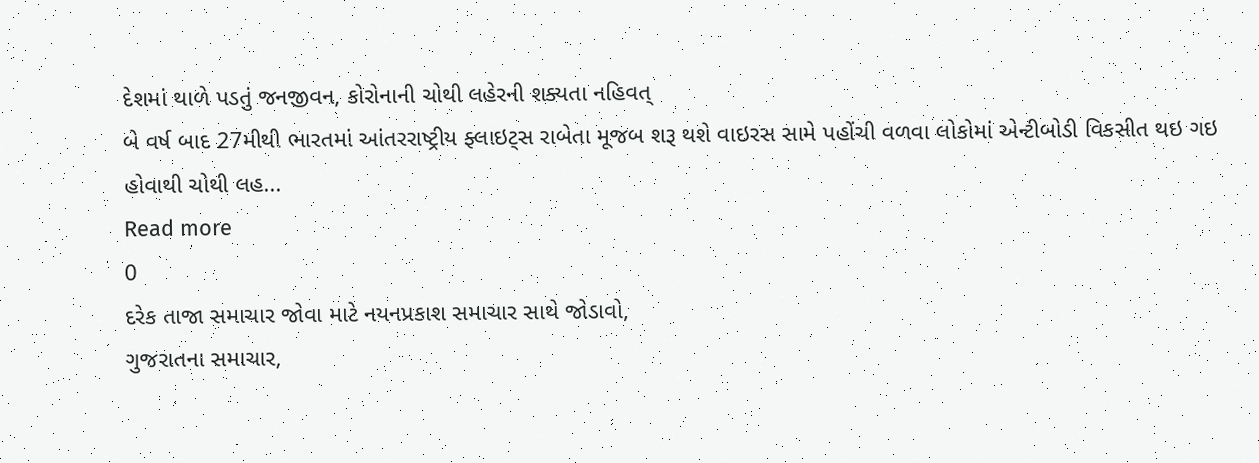દેશમાં થાળે પડતું જનજીવન, કોરોનાની ચોથી લહેરની શક્યતા નહિવત્
બે વર્ષ બાદ 27મીથી ભારતમાં આંતરરાષ્ટ્રીય ફ્લાઇટ્સ રાબેતા મૂજબ શરૂ થશે વાઇરસ સામે પહોંચી વળવા લોકોમાં એન્ટીબોડી વિકસીત થઇ ગઇ હોવાથી ચોથી લહ...
Read more
0
દરેક તાજા સમાચાર જોવા માટે નયનપ્રકાશ સમાચાર સાથે જોડાવો,
ગુજરાતના સમાચાર,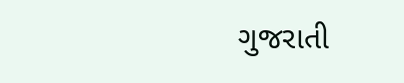ગુજરાતી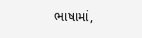ભાષામાં,